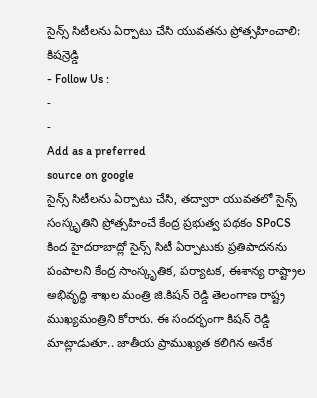సైన్స్ సిటీలను ఏర్పాటు చేసి యువతను ప్రోత్సహించాలి: కిషన్రెడ్డి
- Follow Us :
-
-
Add as a preferred
source on google
సైన్స్ సిటీలను ఏర్పాటు చేసి, తద్వారా యువతలో సైన్స్ సంస్కృతిని ప్రోత్సహించే కేంద్ర ప్రభుత్వ పథకం SPoCS కింద హైదరాబాద్లో సైన్స్ సిటీ ఏర్పాటుకు ప్రతిపాదనను పంపాలని కేంద్ర సాంస్కృతిక, పర్యాటక, ఈశాన్య రాష్ట్రాల అభివృద్ధి శాఖల మంత్రి జి.కిషన్ రెడ్డి తెలంగాణ రాష్ట్ర ముఖ్యమంత్రిని కోరారు. ఈ సందర్భంగా కిషన్ రెడ్డి మాట్లాడుతూ.. జాతీయ ప్రాముఖ్యత కలిగిన అనేక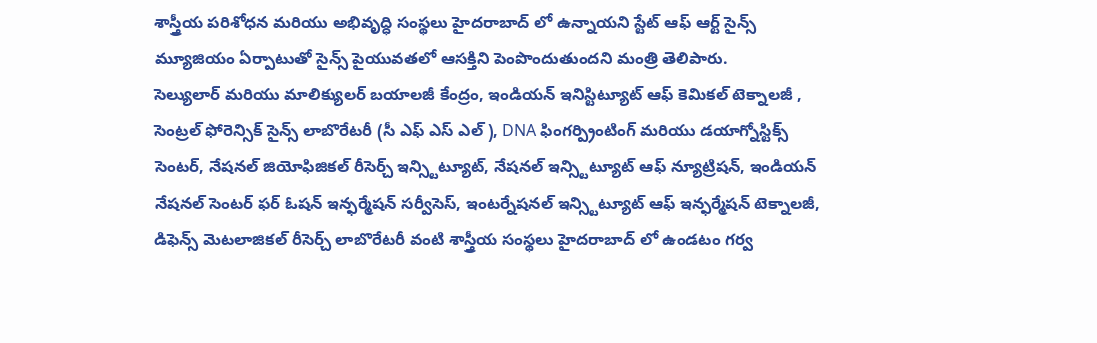శాస్త్రీయ పరిశోధన మరియు అభివృద్ధి సంస్థలు హైదరాబాద్ లో ఉన్నాయని స్టేట్ ఆఫ్ ఆర్ట్ సైన్స్ మ్యూజియం ఏర్పాటుతో సైన్స్ పైయువతలో ఆసక్తిని పెంపొందుతుందని మంత్రి తెలిపారు.
సెల్యులార్ మరియు మాలిక్యులర్ బయాలజీ కేంద్రం, ఇండియన్ ఇనిస్టిట్యూట్ ఆఫ్ కెమికల్ టెక్నాలజీ , సెంట్రల్ ఫోరెన్సిక్ సైన్స్ లాబొరేటరీ (సీ ఎఫ్ ఎస్ ఎల్ ), DNA ఫింగర్ప్రింటింగ్ మరియు డయాగ్నోస్టిక్స్ సెంటర్, నేషనల్ జియోఫిజికల్ రీసెర్చ్ ఇన్స్టిట్యూట్, నేషనల్ ఇన్స్టిట్యూట్ ఆఫ్ న్యూట్రిషన్, ఇండియన్ నేషనల్ సెంటర్ ఫర్ ఓషన్ ఇన్ఫర్మేషన్ సర్వీసెస్, ఇంటర్నేషనల్ ఇన్స్టిట్యూట్ ఆఫ్ ఇన్ఫర్మేషన్ టెక్నాలజీ, డిఫెన్స్ మెటలాజికల్ రీసెర్చ్ లాబొరేటరీ వంటి శాస్త్రీయ సంస్థలు హైదరాబాద్ లో ఉండటం గర్వ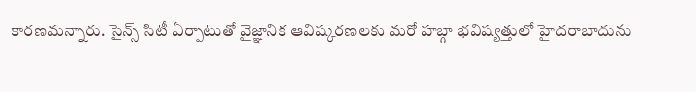కారణమన్నారు. సైన్స్ సిటీ ఏర్పాటుతో వైజ్ఞానిక ఆవిష్కరణలకు మరో హబ్గా భవిష్యత్తులో హైదరాబాదును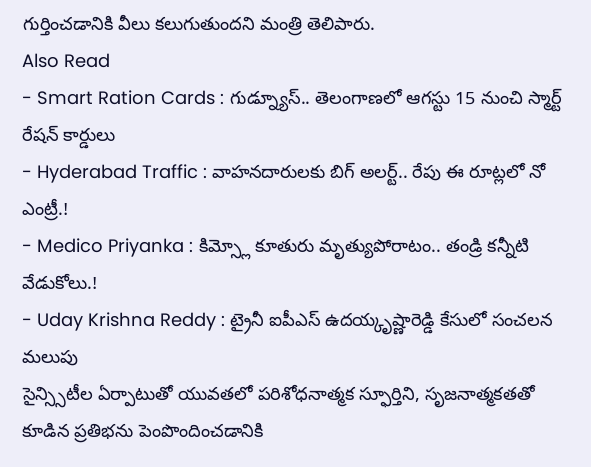గుర్తించడానికి వీలు కలుగుతుందని మంత్రి తెలిపారు.
Also Read
- Smart Ration Cards : గుడ్న్యూస్.. తెలంగాణలో ఆగస్టు 15 నుంచి స్మార్ట్ రేషన్ కార్డులు
- Hyderabad Traffic : వాహనదారులకు బిగ్ అలర్ట్.. రేపు ఈ రూట్లలో నో ఎంట్రీ.!
- Medico Priyanka : కిమ్స్లో కూతురు మృత్యుపోరాటం.. తండ్రి కన్నీటి వేడుకోలు.!
- Uday Krishna Reddy : ట్రైనీ ఐపీఎస్ ఉదయ్కృష్ణారెడ్డి కేసులో సంచలన మలుపు
సైన్స్సిటీల ఏర్పాటుతో యువతలో పరిశోధనాత్మక స్ఫూర్తిని, సృజనాత్మకతతో కూడిన ప్రతిభను పెంపొందించడానికి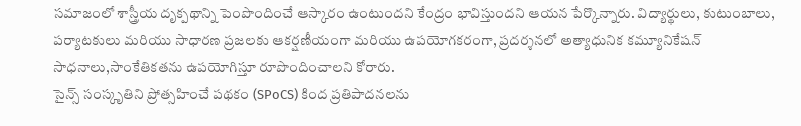సమాజంలో శాస్త్రీయ దృక్పథాన్ని పెంపొందించే ఆస్కారం ఉంటుందని కేంద్రం భావిస్తుందని ఆయన పేర్కొన్నారు. విద్యార్థులు, కుటుంబాలు, పర్యాటకులు మరియు సాధారణ ప్రజలకు ఆకర్షణీయంగా మరియు ఉపయోగకరంగా, ప్రదర్శనలో అత్యాధునిక కమ్యూనికేషన్ సాధనాలు,సాంకేతికతను ఉపయోగిస్తూ రూపొందించాలని కోరారు.
సైన్స్ సంస్కృతిని ప్రోత్సహించే పథకం (SPoCS) కింద ప్రతిపాదనలను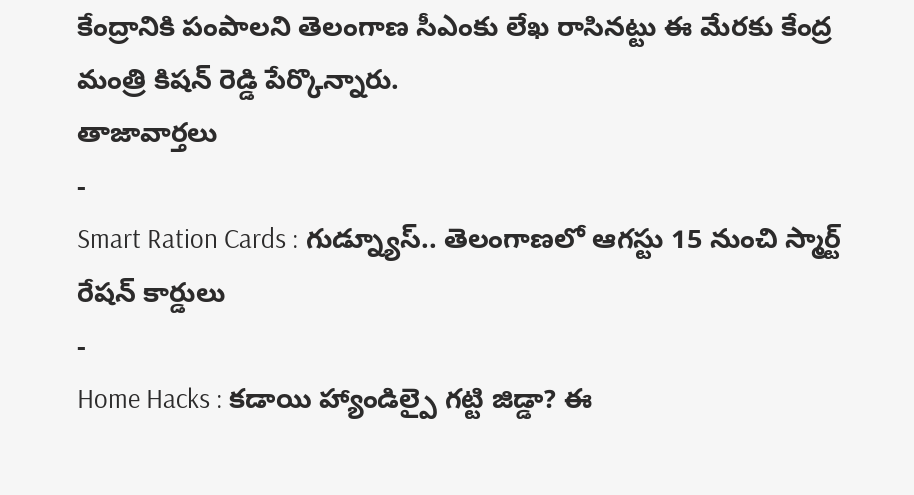కేంద్రానికి పంపాలని తెలంగాణ సీఎంకు లేఖ రాసినట్టు ఈ మేరకు కేంద్ర మంత్రి కిషన్ రెడ్డి పేర్కొన్నారు.
తాజావార్తలు
-
Smart Ration Cards : గుడ్న్యూస్.. తెలంగాణలో ఆగస్టు 15 నుంచి స్మార్ట్ రేషన్ కార్డులు
-
Home Hacks : కడాయి హ్యాండిల్పై గట్టి జిడ్డా? ఈ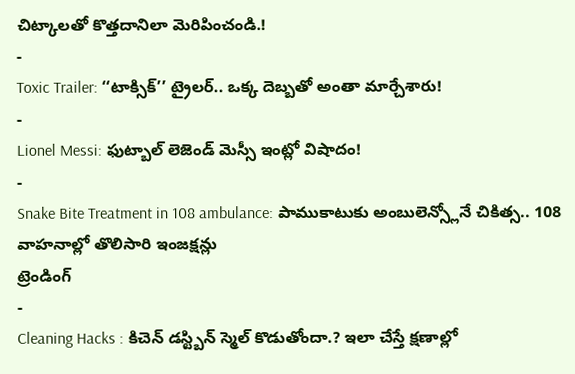చిట్కాలతో కొత్తదానిలా మెరిపించండి.!
-
Toxic Trailer: ‘‘టాక్సిక్’’ ట్రైలర్.. ఒక్క దెబ్బతో అంతా మార్చేశారు!
-
Lionel Messi: ఫుట్బాల్ లెజెండ్ మెస్సీ ఇంట్లో విషాదం!
-
Snake Bite Treatment in 108 ambulance: పాముకాటుకు అంబులెన్స్లోనే చికిత్స.. 108 వాహనాల్లో తొలిసారి ఇంజక్షన్లు
ట్రెండింగ్
-
Cleaning Hacks : కిచెన్ డస్ట్బిన్ స్మెల్ కొడుతోందా.? ఇలా చేస్తే క్షణాల్లో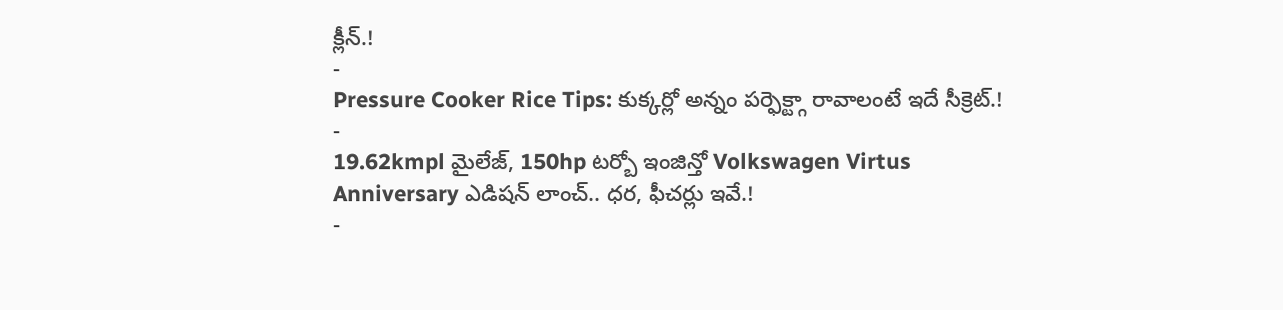క్లీన్.!
-
Pressure Cooker Rice Tips: కుక్కర్లో అన్నం పర్ఫెక్ట్గా రావాలంటే ఇదే సీక్రెట్.!
-
19.62kmpl మైలేజ్, 150hp టర్బో ఇంజిన్తో Volkswagen Virtus Anniversary ఎడిషన్ లాంచ్.. ధర, ఫీచర్లు ఇవే.!
-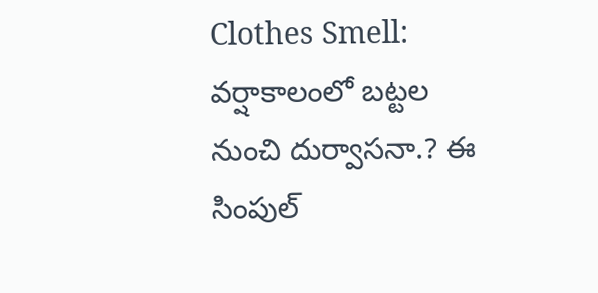Clothes Smell: వర్షాకాలంలో బట్టల నుంచి దుర్వాసనా.? ఈ సింపుల్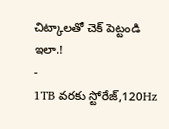చిట్కాలతో చెక్ పెట్టండి ఇలా.!
-
1TB వరకు స్టోరేజ్,120Hz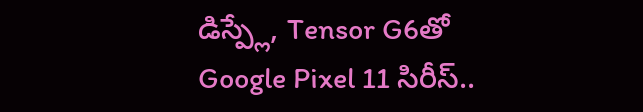డిస్ప్లే, Tensor G6తో Google Pixel 11 సిరీస్..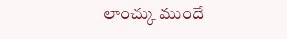లాంచ్కు ముందే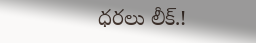ధరలు లీక్.!